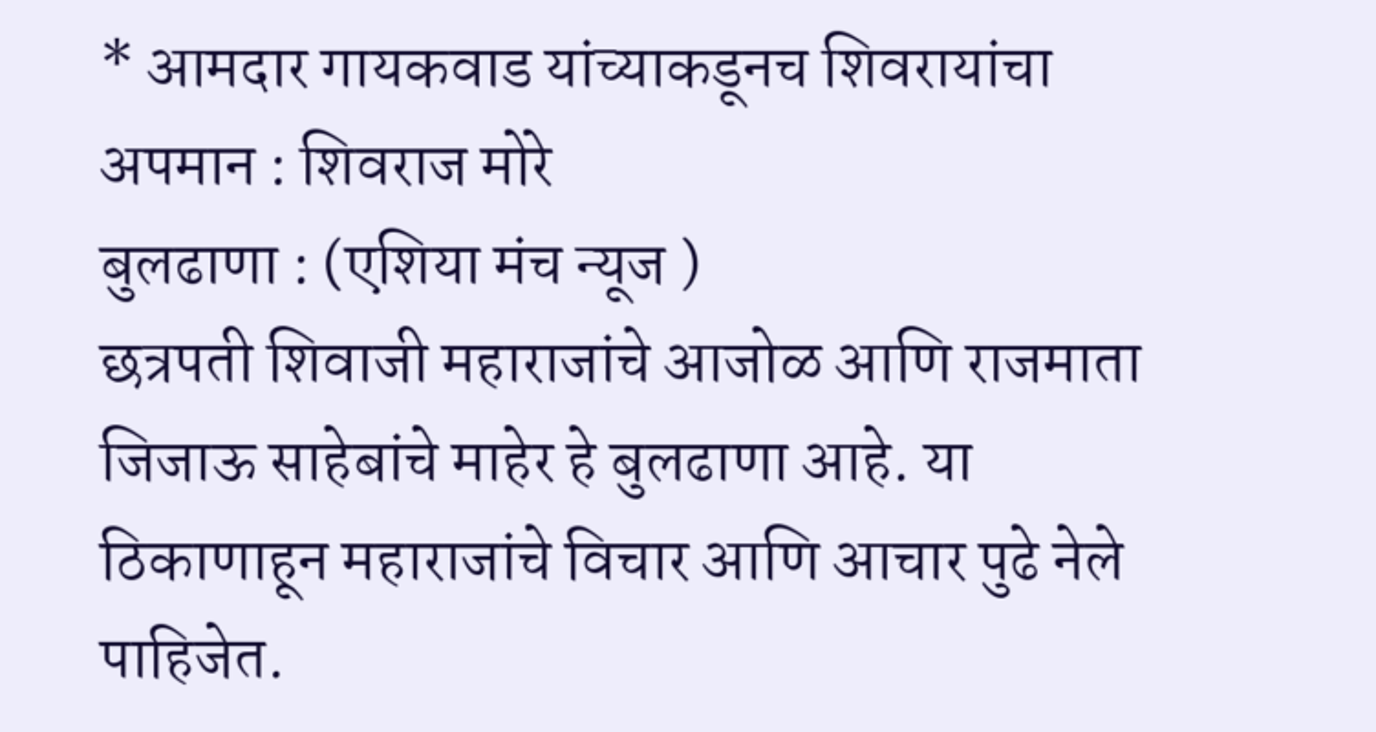* आमदार गायकवाड यांच्याकडूनच शिवरायांचा अपमान : शिवराज मोरे
बुलढाणा : (एशिया मंच न्यूज )
छत्रपती शिवाजी महाराजांचे आजोळ आणि राजमाता जिजाऊ साहेबांचे माहेर हे बुलढाणा आहे. या ठिकाणाहून महाराजांचे विचार आणि आचार पुढे नेले पाहिजेत.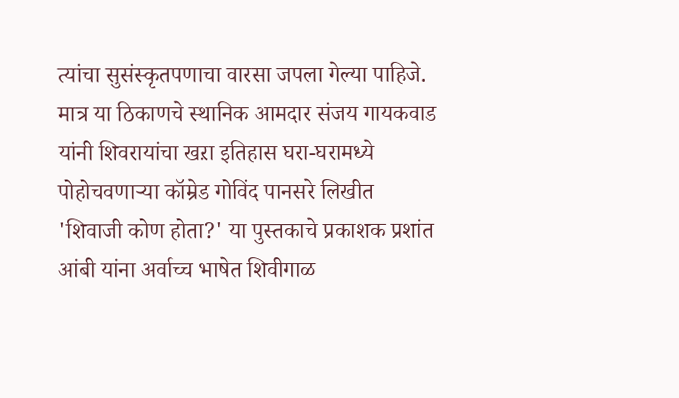त्यांचा सुसंस्कृतपणाचा वारसा जपला गेल्या पाहिजे. मात्र या ठिकाणचे स्थानिक आमदार संजय गायकवाड यांनी शिवरायांचा खऱा इतिहास घरा-घरामध्ये पोहोचवणाऱ्या कॉम्रेड गोविंद पानसरे लिखीत 'शिवाजी कोण होता?' या पुस्तकाचे प्रकाशक प्रशांत आंबी यांना अर्वाच्च भाषेत शिवीगाळ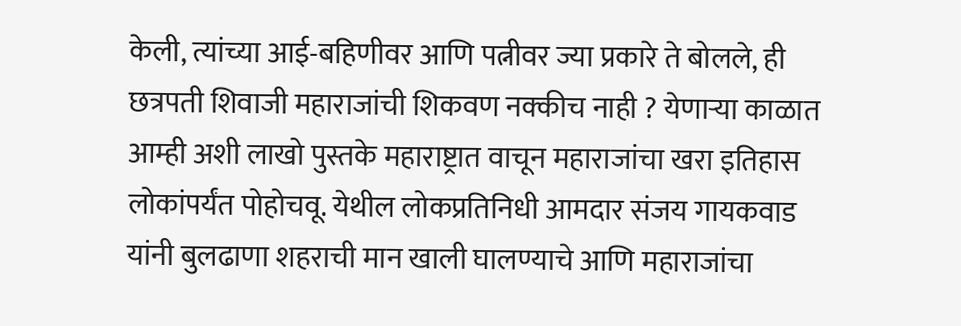केली, त्यांच्या आई-बहिणीवर आणि पत्नीवर ज्या प्रकारे ते बोलले, ही छत्रपती शिवाजी महाराजांची शिकवण नक्कीच नाही ? येणाऱ्या काळात आम्ही अशी लाखो पुस्तके महाराष्ट्रात वाचून महाराजांचा खरा इतिहास लोकांपर्यंत पोहोचवू. येथील लोकप्रतिनिधी आमदार संजय गायकवाड यांनी बुलढाणा शहराची मान खाली घालण्याचे आणि महाराजांचा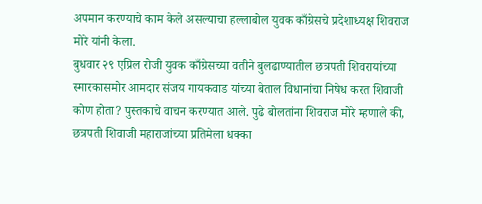अपमान करण्याचे काम केले असल्याचा हल्लाबोल युवक काँग्रेसचे प्रदेशाध्यक्ष शिवराज मोरे यांनी केला.
बुधवार २९ एप्रिल रोजी युवक काँग्रेसच्या वतीने बुलढाण्यातील छत्रपती शिवरायांच्या स्मारकासमोर आमदार संजय गायकवाड यांच्या बेताल विधानांचा निषेध करत शिवाजी कोण होता? पुस्तकाचे वाचन करण्यात आले. पुढे बोलतांना शिवराज मोरे म्हणाले की, छत्रपती शिवाजी महाराजांच्या प्रतिमेला धक्का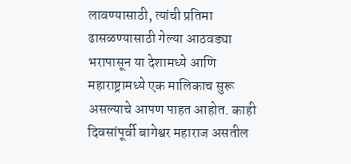लावण्यासाठी, त्यांची प्रतिमा ढासळण्यासाठी गेल्या आठवड्या भरापासून या देशामध्ये आणि महाराष्ट्रामध्ये एक मालिकाच सुरू असल्याचे आपण पाहत आहोत. काही दिवसांपूर्वी बागेश्वर महाराज असतील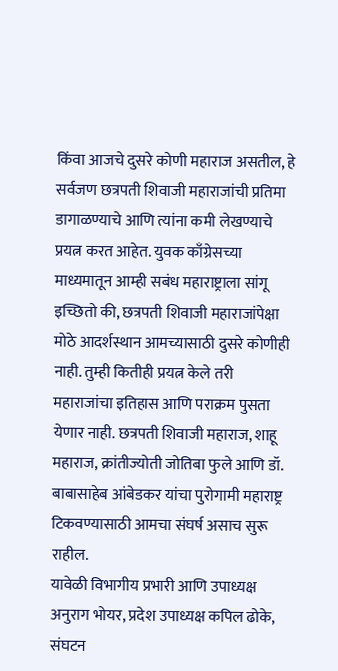किंवा आजचे दुसरे कोणी महाराज असतील, हे सर्वजण छत्रपती शिवाजी महाराजांची प्रतिमा डागाळण्याचे आणि त्यांना कमी लेखण्याचे प्रयत्न करत आहेत. युवक काँग्रेसच्या माध्यमातून आम्ही सबंध महाराष्ट्राला सांगू इच्छितो की, छत्रपती शिवाजी महाराजांपेक्षा मोठे आदर्शस्थान आमच्यासाठी दुसरे कोणीही नाही. तुम्ही कितीही प्रयत्न केले तरी महाराजांचा इतिहास आणि पराक्रम पुसता येणार नाही. छत्रपती शिवाजी महाराज, शाहू महाराज, क्रांतीज्योती जोतिबा फुले आणि डॉ. बाबासाहेब आंबेडकर यांचा पुरोगामी महाराष्ट्र टिकवण्यासाठी आमचा संघर्ष असाच सुरू राहील.
यावेळी विभागीय प्रभारी आणि उपाध्यक्ष अनुराग भोयर, प्रदेश उपाध्यक्ष कपिल ढोके, संघटन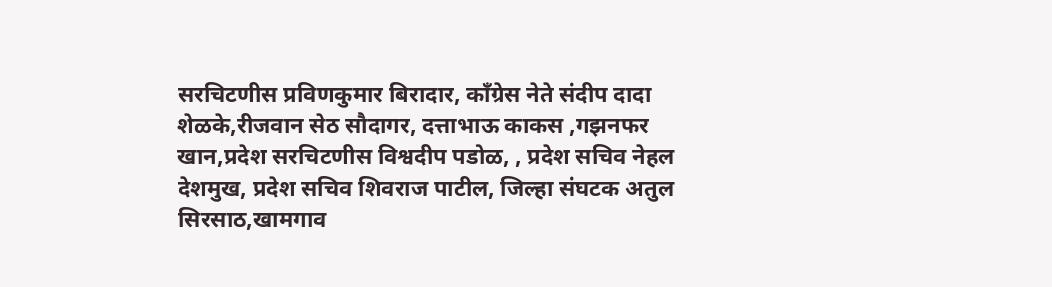सरचिटणीस प्रविणकुमार बिरादार, काँग्रेस नेते संदीप दादा शेळके,रीजवान सेठ सौदागर, दत्ताभाऊ काकस ,गझनफर खान,प्रदेश सरचिटणीस विश्वदीप पडोळ, , प्रदेश सचिव नेहल देशमुख, प्रदेश सचिव शिवराज पाटील, जिल्हा संघटक अतुल सिरसाठ,खामगाव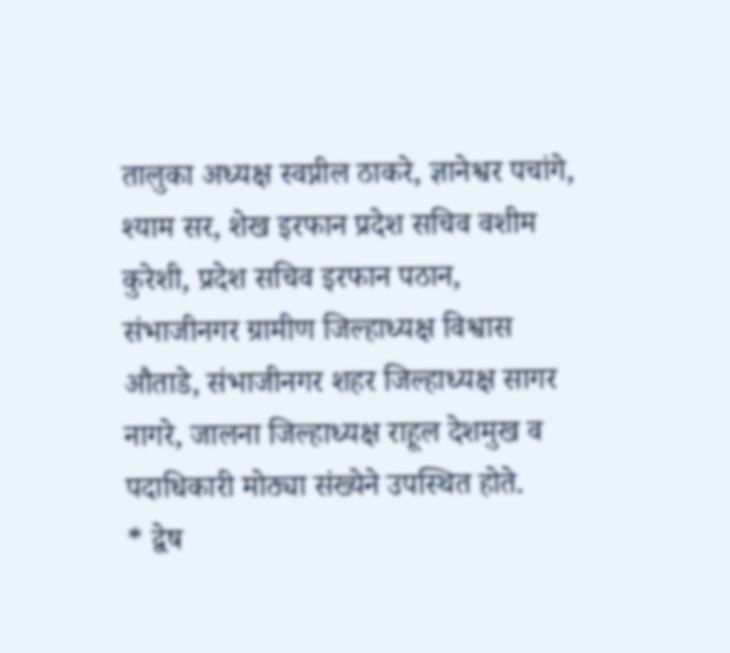तालुका अध्यक्ष स्वप्नील ठाकरे, ज्ञानेश्वर पचांगे, श्याम सर, शेख इरफान प्रदेश सचिव वशीम कुरेशी, प्रदेश सचिव इरफान पठान, संभाजीनगर ग्रामीण जिल्हाध्यक्ष विश्वास औताडे, संभाजीनगर शहर जिल्हाध्यक्ष सागर नागरे, जालना जिल्हाध्यक्ष राहूल देशमुख व पदाधिकारी मोठ्या संख्येने उपस्थित होते.
* द्वेष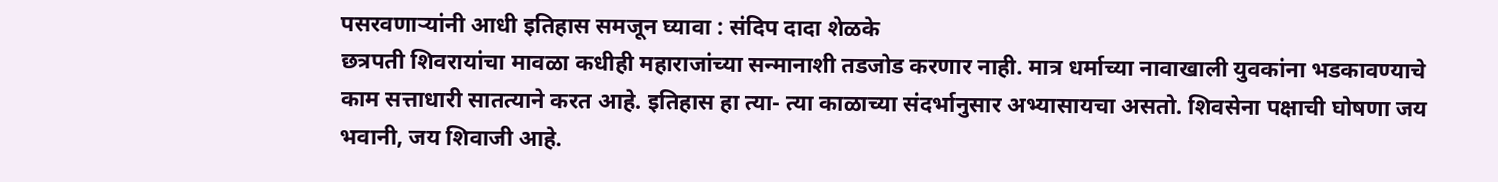पसरवणाऱ्यांनी आधी इतिहास समजून घ्यावा : संदिप दादा शेळके
छत्रपती शिवरायांचा मावळा कधीही महाराजांच्या सन्मानाशी तडजोड करणार नाही. मात्र धर्माच्या नावाखाली युवकांना भडकावण्याचे काम सत्ताधारी सातत्याने करत आहे. इतिहास हा त्या- त्या काळाच्या संदर्भानुसार अभ्यासायचा असतो. शिवसेना पक्षाची घोषणा जय भवानी, जय शिवाजी आहे.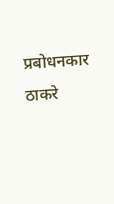प्रबोधनकार ठाकरे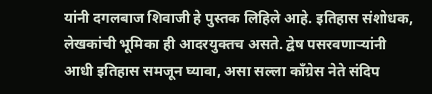यांनी दगलबाज शिवाजी हे पुस्तक लिहिले आहे. इतिहास संशोधक, लेखकांची भूमिका ही आदरयुक्तच असते. द्वेष पसरवणाऱ्यांनी आधी इतिहास समजून घ्यावा, असा सल्ला काँग्रेस नेते संदिप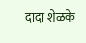दादा शेळके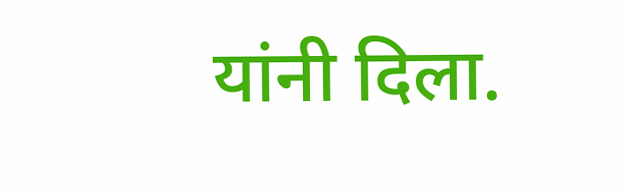यांनी दिला.